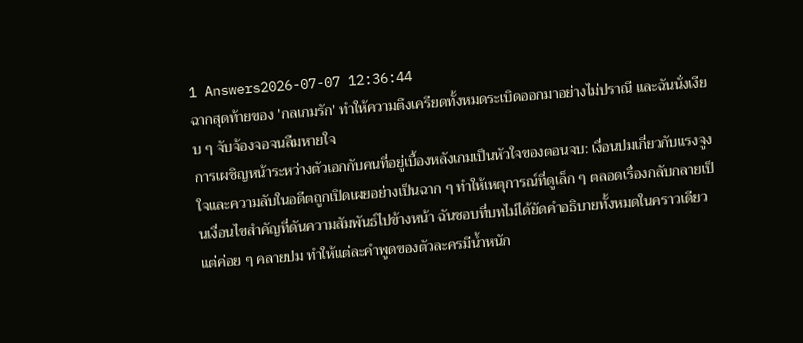1 Answers2026-07-07 12:36:44
ฉากสุดท้ายของ 'กลเกมรัก' ทำให้ความตึงเครียดทั้งหมดระเบิดออกมาอย่างไม่ปราณี และฉันนั่งเงียบ ๆ จับจ้องจอจนลืมหายใจ
การเผชิญหน้าระหว่างตัวเอกกับคนที่อยู่เบื้องหลังเกมเป็นหัวใจของตอนจบ: เงื่อนปมเกี่ยวกับแรงจูงใจและความลับในอดีตถูกเปิดเผยอย่างเป็นฉาก ๆ ทำให้เหตุการณ์ที่ดูเล็ก ๆ ตลอดเรื่องกลับกลายเป็นเงื่อนไขสำคัญที่ดันความสัมพันธ์ไปข้างหน้า ฉันชอบที่บทไม่ได้ยัดคำอธิบายทั้งหมดในคราวเดียว แต่ค่อย ๆ คลายปม ทำให้แต่ละคำพูดของตัวละครมีน้ำหนัก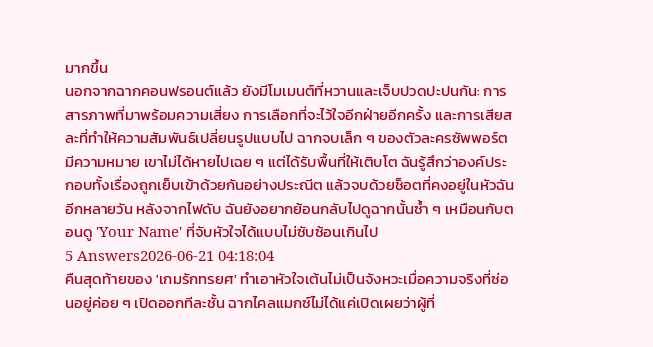มากขึ้น
นอกจากฉากคอนฟรอนต์แล้ว ยังมีโมเมนต์ที่หวานและเจ็บปวดปะปนกัน: การสารภาพที่มาพร้อมความเสี่ยง การเลือกที่จะไว้ใจอีกฝ่ายอีกครั้ง และการเสียสละที่ทำให้ความสัมพันธ์เปลี่ยนรูปแบบไป ฉากจบเล็ก ๆ ของตัวละครซัพพอร์ตมีความหมาย เขาไม่ได้หายไปเฉย ๆ แต่ได้รับพื้นที่ให้เติบโต ฉันรู้สึกว่าองค์ประกอบทั้งเรื่องถูกเย็บเข้าด้วยกันอย่างประณีต แล้วจบด้วยช็อตที่คงอยู่ในหัวฉันอีกหลายวัน หลังจากไฟดับ ฉันยังอยากย้อนกลับไปดูฉากนั้นซ้ำ ๆ เหมือนกับตอนดู 'Your Name' ที่จับหัวใจได้แบบไม่ซับซ้อนเกินไป
5 Answers2026-06-21 04:18:04
คืนสุดท้ายของ 'เกมรักทรยศ' ทำเอาหัวใจเต้นไม่เป็นจังหวะเมื่อความจริงที่ซ่อนอยู่ค่อย ๆ เปิดออกทีละชั้น ฉากไคลแมกซ์ไม่ได้แค่เปิดเผยว่าผู้ที่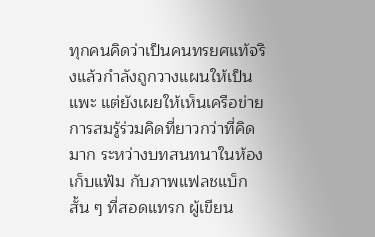ทุกคนคิดว่าเป็นคนทรยศแท้จริงแล้วกำลังถูกวางแผนให้เป็นแพะ แต่ยังเผยให้เห็นเครือข่ายการสมรู้ร่วมคิดที่ยาวกว่าที่คิดมาก ระหว่างบทสนทนาในห้องเก็บแฟ้ม กับภาพแฟลชแบ็กสั้น ๆ ที่สอดแทรก ผู้เขียน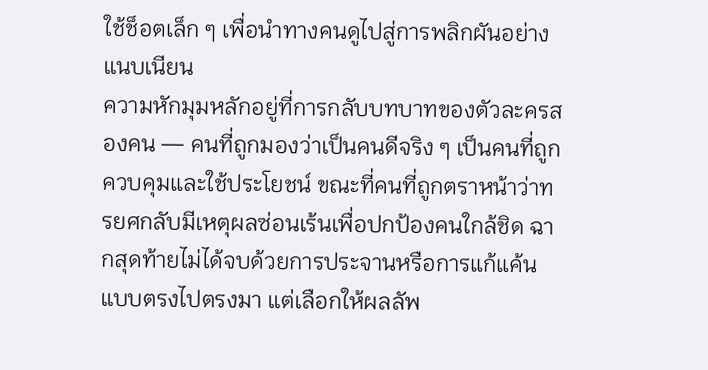ใช้ช็อตเล็ก ๆ เพื่อนำทางคนดูไปสู่การพลิกผันอย่างแนบเนียน
ความหักมุมหลักอยู่ที่การกลับบทบาทของตัวละครสองคน — คนที่ถูกมองว่าเป็นคนดีจริง ๆ เป็นคนที่ถูกควบคุมและใช้ประโยชน์ ขณะที่คนที่ถูกตราหน้าว่าทรยศกลับมีเหตุผลซ่อนเร้นเพื่อปกป้องคนใกล้ชิด ฉากสุดท้ายไม่ได้จบด้วยการประจานหรือการแก้แค้นแบบตรงไปตรงมา แต่เลือกให้ผลลัพ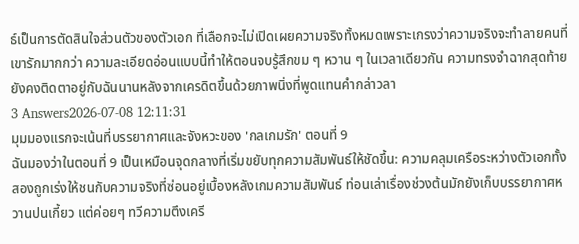ธ์เป็นการตัดสินใจส่วนตัวของตัวเอก ที่เลือกจะไม่เปิดเผยความจริงทั้งหมดเพราะเกรงว่าความจริงจะทำลายคนที่เขารักมากกว่า ความละเอียดอ่อนแบบนี้ทำให้ตอนจบรู้สึกขม ๆ หวาน ๆ ในเวลาเดียวกัน ความทรงจำฉากสุดท้ายยังคงติดตาอยู่กับฉันนานหลังจากเครดิตขึ้นด้วยภาพนิ่งที่พูดแทนคำกล่าวลา
3 Answers2026-07-08 12:11:31
มุมมองแรกจะเน้นที่บรรยากาศและจังหวะของ 'กลเกมรัก' ตอนที่ 9
ฉันมองว่าในตอนที่ 9 เป็นเหมือนจุดกลางที่เริ่มขยับทุกความสัมพันธ์ให้ชัดขึ้น: ความคลุมเครือระหว่างตัวเอกทั้งสองถูกเร่งให้ชนกับความจริงที่ซ่อนอยู่เบื้องหลังเกมความสัมพันธ์ ท่อนเล่าเรื่องช่วงต้นมักยังเก็บบรรยากาศหวานปนเกี้ยว แต่ค่อยๆ ทวีความตึงเครี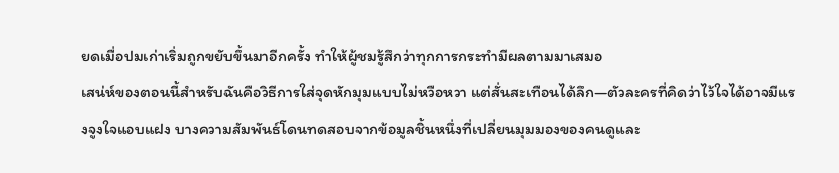ยดเมื่อปมเก่าเริ่มถูกขยับขึ้นมาอีกครั้ง ทำให้ผู้ชมรู้สึกว่าทุกการกระทำมีผลตามมาเสมอ
เสน่ห์ของตอนนี้สำหรับฉันคือวิธีการใส่จุดหักมุมแบบไม่หวือหวา แต่สั่นสะเทือนได้ลึก—ตัวละครที่คิดว่าไว้ใจได้อาจมีแรงจูงใจแอบแฝง บางความสัมพันธ์โดนทดสอบจากข้อมูลชิ้นหนึ่งที่เปลี่ยนมุมมองของคนดูและ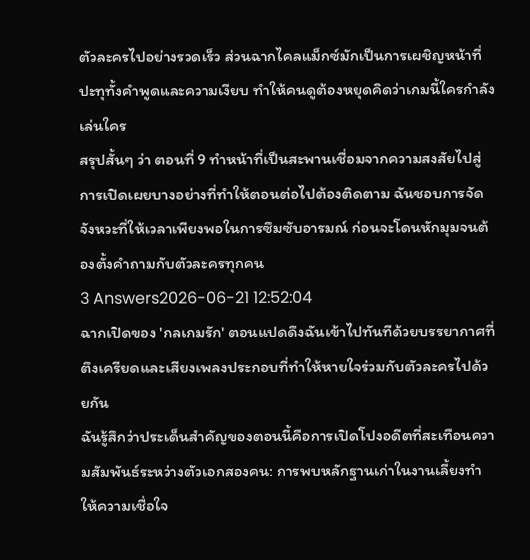ตัวละครไปอย่างรวดเร็ว ส่วนฉากไคลแม็กซ์มักเป็นการเผชิญหน้าที่ปะทุทั้งคำพูดและความเงียบ ทำให้คนดูต้องหยุดคิดว่าเกมนี้ใครกำลังเล่นใคร
สรุปสั้นๆ ว่า ตอนที่ 9 ทำหน้าที่เป็นสะพานเชื่อมจากความสงสัยไปสู่การเปิดเผยบางอย่างที่ทำให้ตอนต่อไปต้องติดตาม ฉันชอบการจัดจังหวะที่ให้เวลาเพียงพอในการซึมซับอารมณ์ ก่อนจะโดนหักมุมจนต้องตั้งคำถามกับตัวละครทุกคน
3 Answers2026-06-21 12:52:04
ฉากเปิดของ 'กลเกมรัก' ตอนแปดดึงฉันเข้าไปทันทีด้วยบรรยากาศที่ตึงเครียดและเสียงเพลงประกอบที่ทำให้หายใจร่วมกับตัวละครไปด้วยกัน
ฉันรู้สึกว่าประเด็นสำคัญของตอนนี้คือการเปิดโปงอดีตที่สะเทือนความสัมพันธ์ระหว่างตัวเอกสองคน: การพบหลักฐานเก่าในงานเลี้ยงทำให้ความเชื่อใจ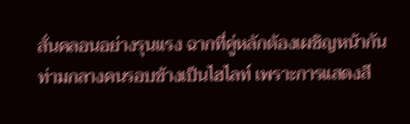สั่นคลอนอย่างรุนแรง ฉากที่คู่หลักต้องเผชิญหน้ากันท่ามกลางคนรอบข้างเป็นไฮไลท์ เพราะการแสดงสี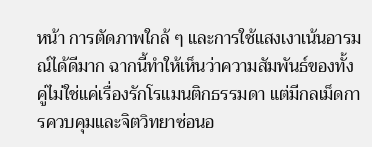หน้า การตัดภาพใกล้ ๆ และการใช้แสงเงาเน้นอารมณ์ได้ดีมาก ฉากนี้ทำให้เห็นว่าความสัมพันธ์ของทั้งคู่ไม่ใช่แค่เรื่องรักโรแมนติกธรรมดา แต่มีกลเม็ดการควบคุมและจิตวิทยาซ่อนอ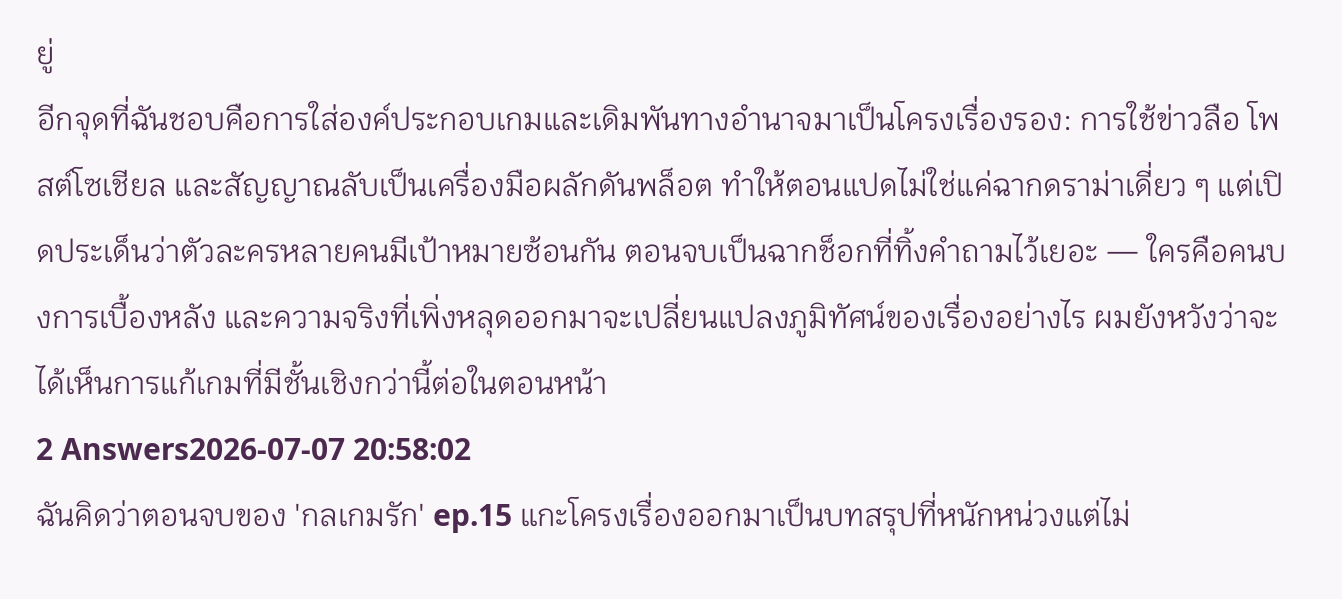ยู่
อีกจุดที่ฉันชอบคือการใส่องค์ประกอบเกมและเดิมพันทางอำนาจมาเป็นโครงเรื่องรอง: การใช้ข่าวลือ โพสต์โซเชียล และสัญญาณลับเป็นเครื่องมือผลักดันพล็อต ทำให้ตอนแปดไม่ใช่แค่ฉากดราม่าเดี่ยว ๆ แต่เปิดประเด็นว่าตัวละครหลายคนมีเป้าหมายซ้อนกัน ตอนจบเป็นฉากช็อกที่ทิ้งคำถามไว้เยอะ — ใครคือคนบงการเบื้องหลัง และความจริงที่เพิ่งหลุดออกมาจะเปลี่ยนแปลงภูมิทัศน์ของเรื่องอย่างไร ผมยังหวังว่าจะได้เห็นการแก้เกมที่มีชั้นเชิงกว่านี้ต่อในตอนหน้า
2 Answers2026-07-07 20:58:02
ฉันคิดว่าตอนจบของ 'กลเกมรัก' ep.15 แกะโครงเรื่องออกมาเป็นบทสรุปที่หนักหน่วงแต่ไม่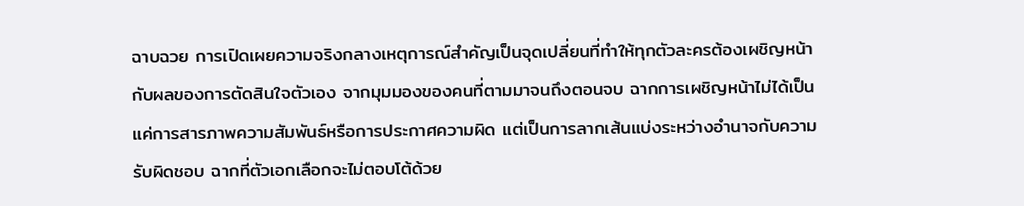ฉาบฉวย การเปิดเผยความจริงกลางเหตุการณ์สำคัญเป็นจุดเปลี่ยนที่ทำให้ทุกตัวละครต้องเผชิญหน้ากับผลของการตัดสินใจตัวเอง จากมุมมองของคนที่ตามมาจนถึงตอนจบ ฉากการเผชิญหน้าไม่ได้เป็นแค่การสารภาพความสัมพันธ์หรือการประกาศความผิด แต่เป็นการลากเส้นแบ่งระหว่างอำนาจกับความรับผิดชอบ ฉากที่ตัวเอกเลือกจะไม่ตอบโต้ด้วย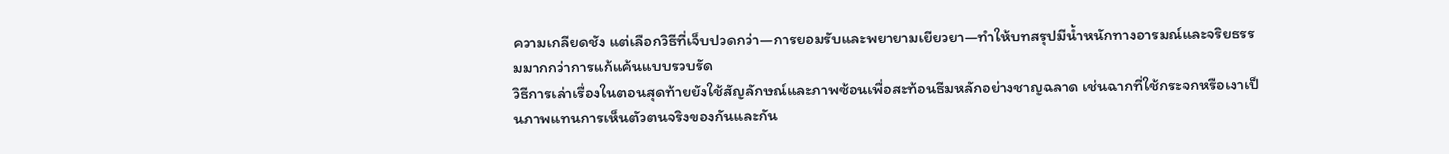ความเกลียดชัง แต่เลือกวิธีที่เจ็บปวดกว่า—การยอมรับและพยายามเยียวยา—ทำให้บทสรุปมีน้ำหนักทางอารมณ์และจริยธรรมมากกว่าการแก้แค้นแบบรวบรัด
วิธีการเล่าเรื่องในตอนสุดท้ายยังใช้สัญลักษณ์และภาพซ้อนเพื่อสะท้อนธีมหลักอย่างชาญฉลาด เช่นฉากที่ใช้กระจกหรือเงาเป็นภาพแทนการเห็นตัวตนจริงของกันและกัน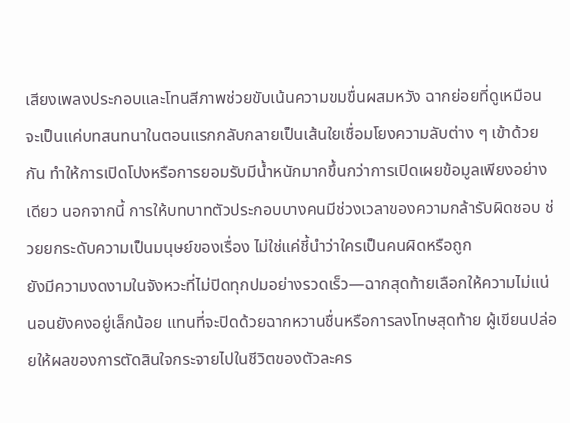เสียงเพลงประกอบและโทนสีภาพช่วยขับเน้นความขมขื่นผสมหวัง ฉากย่อยที่ดูเหมือนจะเป็นแค่บทสนทนาในตอนแรกกลับกลายเป็นเส้นใยเชื่อมโยงความลับต่าง ๆ เข้าด้วยกัน ทำให้การเปิดโปงหรือการยอมรับมีน้ำหนักมากขึ้นกว่าการเปิดเผยข้อมูลเพียงอย่างเดียว นอกจากนี้ การให้บทบาทตัวประกอบบางคนมีช่วงเวลาของความกล้ารับผิดชอบ ช่วยยกระดับความเป็นมนุษย์ของเรื่อง ไม่ใช่แค่ชี้นำว่าใครเป็นคนผิดหรือถูก
ยังมีความงดงามในจังหวะที่ไม่ปิดทุกปมอย่างรวดเร็ว—ฉากสุดท้ายเลือกให้ความไม่แน่นอนยังคงอยู่เล็กน้อย แทนที่จะปิดด้วยฉากหวานชื่นหรือการลงโทษสุดท้าย ผู้เขียนปล่อยให้ผลของการตัดสินใจกระจายไปในชีวิตของตัวละคร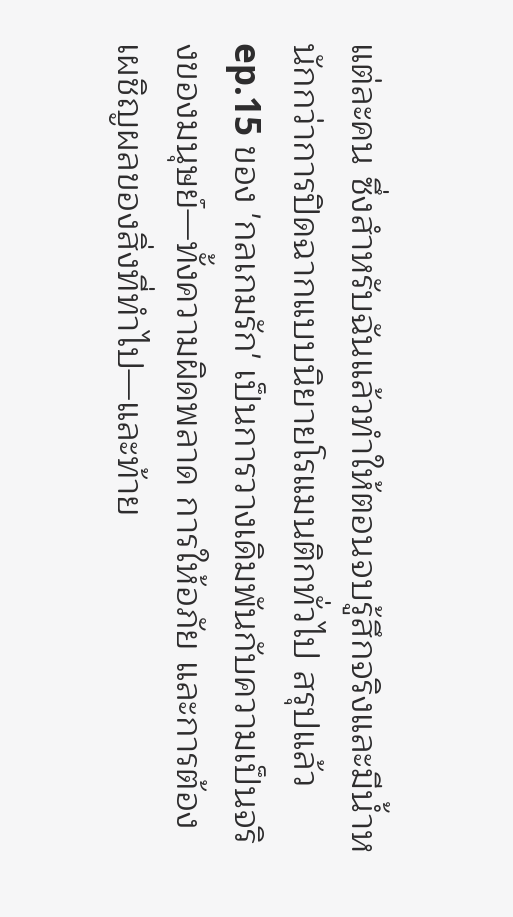แต่ละคน ซึ่งสำหรับฉันแล้วทำให้ตอนจบรู้สึกจริงและมีน้ำหนักกว่าการปิดฉากแบบนิยายโรแมนติกทั่วไป สรุปแล้ว ep.15 ของ 'กลเกมรัก' เป็นการวางเดิมพันกับความเป็นจริงของมนุษย์—ทั้งความผิดพลาด การให้อภัย และการต้องเผชิญผลของสิ่งที่ทำไป—และท้าย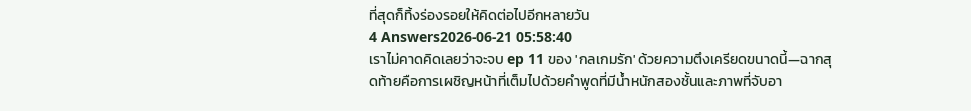ที่สุดก็ทิ้งร่องรอยให้คิดต่อไปอีกหลายวัน
4 Answers2026-06-21 05:58:40
เราไม่คาดคิดเลยว่าจะจบ ep 11 ของ 'กลเกมรัก' ด้วยความตึงเครียดขนาดนี้—ฉากสุดท้ายคือการเผชิญหน้าที่เต็มไปด้วยคำพูดที่มีน้ำหนักสองชั้นและภาพที่จับอา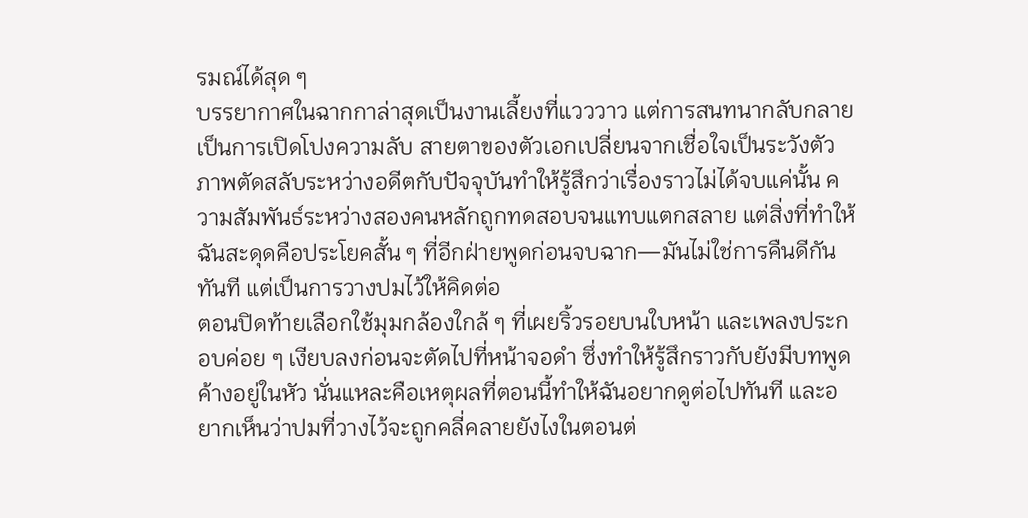รมณ์ได้สุด ๆ
บรรยากาศในฉากกาล่าสุดเป็นงานเลี้ยงที่แวววาว แต่การสนทนากลับกลายเป็นการเปิดโปงความลับ สายตาของตัวเอกเปลี่ยนจากเชื่อใจเป็นระวังตัว ภาพตัดสลับระหว่างอดีตกับปัจจุบันทำให้รู้สึกว่าเรื่องราวไม่ได้จบแค่นั้น ความสัมพันธ์ระหว่างสองคนหลักถูกทดสอบจนแทบแตกสลาย แต่สิ่งที่ทำให้ฉันสะดุดคือประโยคสั้น ๆ ที่อีกฝ่ายพูดก่อนจบฉาก—มันไม่ใช่การคืนดีกันทันที แต่เป็นการวางปมไว้ให้คิดต่อ
ตอนปิดท้ายเลือกใช้มุมกล้องใกล้ ๆ ที่เผยริ้วรอยบนใบหน้า และเพลงประกอบค่อย ๆ เงียบลงก่อนจะตัดไปที่หน้าจอดำ ซึ่งทำให้รู้สึกราวกับยังมีบทพูดค้างอยู่ในหัว นั่นแหละคือเหตุผลที่ตอนนี้ทำให้ฉันอยากดูต่อไปทันที และอยากเห็นว่าปมที่วางไว้จะถูกคลี่คลายยังไงในตอนต่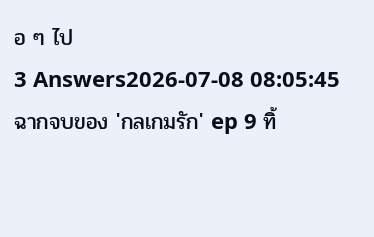อ ๆ ไป
3 Answers2026-07-08 08:05:45
ฉากจบของ 'กลเกมรัก' ep 9 ทิ้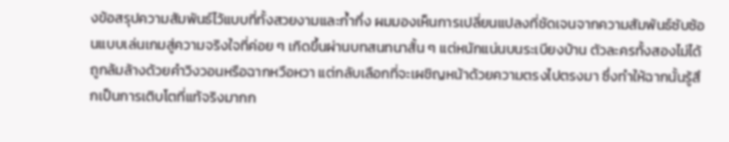งข้อสรุปความสัมพันธ์ไว้แบบที่ทั้งสวยงามและก้ำกึ่ง ผมมองเห็นการเปลี่ยนแปลงที่ชัดเจนจากความสัมพันธ์ซับซ้อนแบบเล่นเกมสู่ความจริงใจที่ค่อย ๆ เกิดขึ้นผ่านบทสนทนาสั้น ๆ แต่หนักแน่นบนระเบียงบ้าน ตัวละครทั้งสองไม่ได้ถูกล้มล้างด้วยคำวิงวอนหรือฉากหวือหวา แต่กลับเลือกที่จะเผชิญหน้าด้วยความตรงไปตรงมา ซึ่งทำให้ฉากนั้นรู้สึกเป็นการเติบโตที่แท้จริงมากก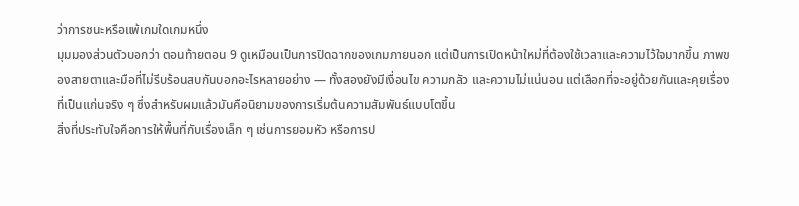ว่าการชนะหรือแพ้เกมใดเกมหนึ่ง
มุมมองส่วนตัวบอกว่า ตอนท้ายตอน 9 ดูเหมือนเป็นการปิดฉากของเกมภายนอก แต่เป็นการเปิดหน้าใหม่ที่ต้องใช้เวลาและความไว้ใจมากขึ้น ภาพของสายตาและมือที่ไม่รีบร้อนสบกันบอกอะไรหลายอย่าง — ทั้งสองยังมีเงื่อนไข ความกลัว และความไม่แน่นอน แต่เลือกที่จะอยู่ด้วยกันและคุยเรื่องที่เป็นแก่นจริง ๆ ซึ่งสำหรับผมแล้วมันคือนิยามของการเริ่มต้นความสัมพันธ์แบบโตขึ้น
สิ่งที่ประทับใจคือการให้พื้นที่กับเรื่องเล็ก ๆ เช่นการยอมหัว หรือการป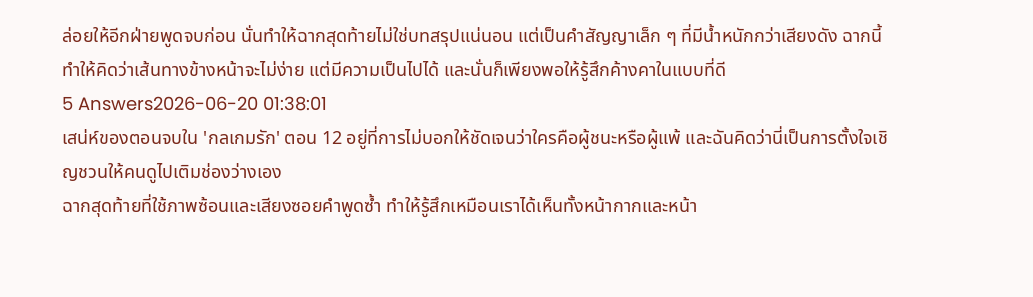ล่อยให้อีกฝ่ายพูดจบก่อน นั่นทำให้ฉากสุดท้ายไม่ใช่บทสรุปแน่นอน แต่เป็นคำสัญญาเล็ก ๆ ที่มีน้ำหนักกว่าเสียงดัง ฉากนี้ทำให้คิดว่าเส้นทางข้างหน้าจะไม่ง่าย แต่มีความเป็นไปได้ และนั่นก็เพียงพอให้รู้สึกค้างคาในแบบที่ดี
5 Answers2026-06-20 01:38:01
เสน่ห์ของตอนจบใน 'กลเกมรัก' ตอน 12 อยู่ที่การไม่บอกให้ชัดเจนว่าใครคือผู้ชนะหรือผู้แพ้ และฉันคิดว่านี่เป็นการตั้งใจเชิญชวนให้คนดูไปเติมช่องว่างเอง
ฉากสุดท้ายที่ใช้ภาพซ้อนและเสียงซอยคำพูดซ้ำ ทำให้รู้สึกเหมือนเราได้เห็นทั้งหน้ากากและหน้า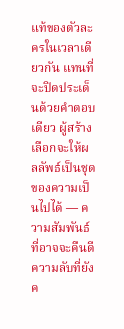แท้ของตัวละครในเวลาเดียวกัน แทนที่จะปิดประเด็นด้วยคำตอบเดียว ผู้สร้างเลือกจะให้ผลลัพธ์เป็นชุดของความเป็นไปได้ — ความสัมพันธ์ที่อาจจะคืนดี ความลับที่ยังค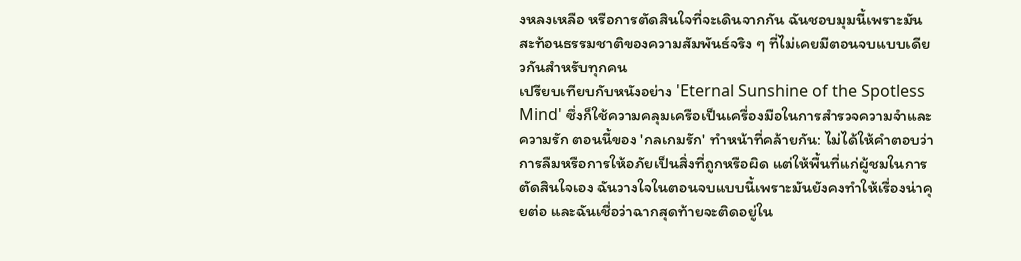งหลงเหลือ หรือการตัดสินใจที่จะเดินจากกัน ฉันชอบมุมนี้เพราะมันสะท้อนธรรมชาติของความสัมพันธ์จริง ๆ ที่ไม่เคยมีตอนจบแบบเดียวกันสำหรับทุกคน
เปรียบเทียบกับหนังอย่าง 'Eternal Sunshine of the Spotless Mind' ซึ่งก็ใช้ความคลุมเครือเป็นเครื่องมือในการสำรวจความจำและความรัก ตอนนี้ของ 'กลเกมรัก' ทำหน้าที่คล้ายกัน: ไม่ได้ให้คำตอบว่าการลืมหรือการให้อภัยเป็นสิ่งที่ถูกหรือผิด แต่ให้พื้นที่แก่ผู้ชมในการตัดสินใจเอง ฉันวางใจในตอนจบแบบนี้เพราะมันยังคงทำให้เรื่องน่าคุยต่อ และฉันเชื่อว่าฉากสุดท้ายจะติดอยู่ใน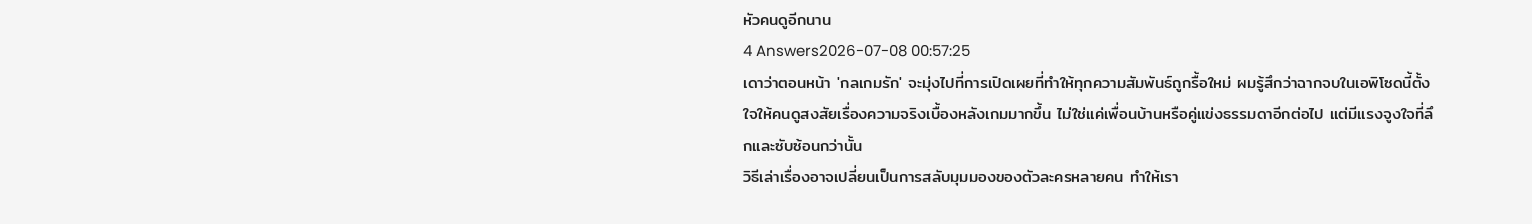หัวคนดูอีกนาน
4 Answers2026-07-08 00:57:25
เดาว่าตอนหน้า 'กลเกมรัก' จะมุ่งไปที่การเปิดเผยที่ทำให้ทุกความสัมพันธ์ถูกรื้อใหม่ ผมรู้สึกว่าฉากจบในเอพิโซดนี้ตั้งใจให้คนดูสงสัยเรื่องความจริงเบื้องหลังเกมมากขึ้น ไม่ใช่แค่เพื่อนบ้านหรือคู่แข่งธรรมดาอีกต่อไป แต่มีแรงจูงใจที่ลึกและซับซ้อนกว่านั้น
วิธีเล่าเรื่องอาจเปลี่ยนเป็นการสลับมุมมองของตัวละครหลายคน ทำให้เรา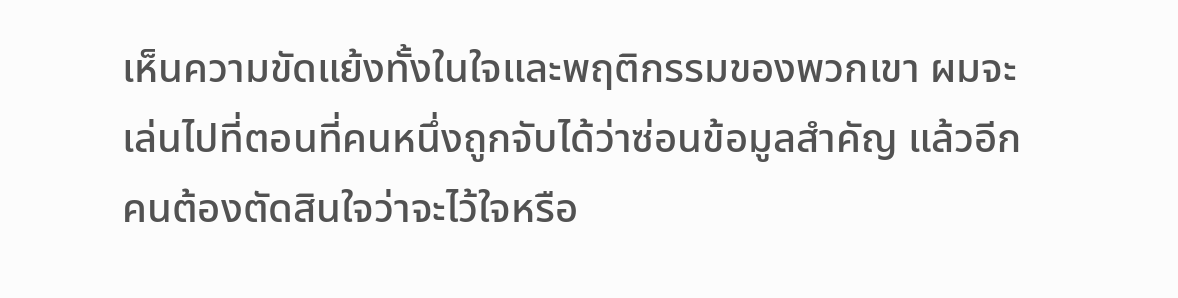เห็นความขัดแย้งทั้งในใจและพฤติกรรมของพวกเขา ผมจะเล่นไปที่ตอนที่คนหนึ่งถูกจับได้ว่าซ่อนข้อมูลสำคัญ แล้วอีกคนต้องตัดสินใจว่าจะไว้ใจหรือ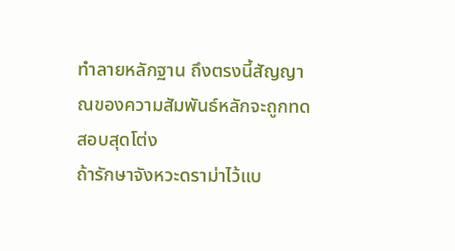ทำลายหลักฐาน ถึงตรงนี้สัญญาณของความสัมพันธ์หลักจะถูกทดสอบสุดโต่ง
ถ้ารักษาจังหวะดราม่าไว้แบ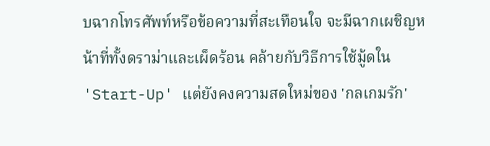บฉากโทรศัพท์หรือข้อความที่สะเทือนใจ จะมีฉากเผชิญหน้าที่ทั้งดราม่าและเผ็ดร้อน คล้ายกับวิธีการใช้มู้ดใน 'Start-Up' แต่ยังคงความสดใหม่ของ 'กลเกมรัก'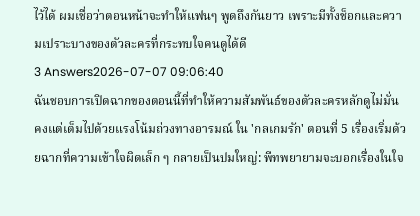ไว้ได้ ผมเชื่อว่าตอนหน้าจะทำให้แฟนๆ พูดถึงกันยาว เพราะมีทั้งช็อกและความเปราะบางของตัวละครที่กระทบใจคนดูได้ดี
3 Answers2026-07-07 09:06:40
ฉันชอบการเปิดฉากของตอนนี้ที่ทำให้ความสัมพันธ์ของตัวละครหลักดูไม่มั่นคงแต่เต็มไปด้วยแรงโน้มถ่วงทางอารมณ์ ใน 'กลเกมรัก' ตอนที่ 5 เรื่องเริ่มด้วยฉากที่ความเข้าใจผิดเล็ก ๆ กลายเป็นปมใหญ่: พีทพยายามจะบอกเรื่องในใจ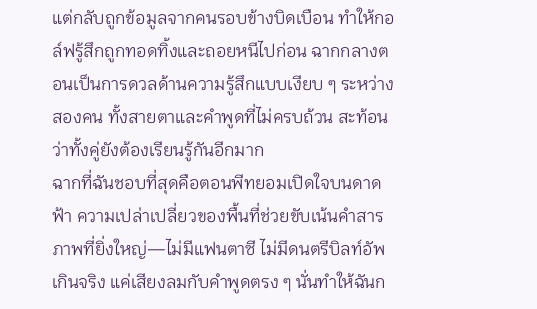แต่กลับถูกข้อมูลจากคนรอบข้างบิดเบือน ทำให้กอล์ฟรู้สึกถูกทอดทิ้งและถอยหนีไปก่อน ฉากกลางตอนเป็นการดวลด้านความรู้สึกแบบเงียบ ๆ ระหว่างสองคน ทั้งสายตาและคำพูดที่ไม่ครบถ้วน สะท้อนว่าทั้งคู่ยังต้องเรียนรู้กันอีกมาก
ฉากที่ฉันชอบที่สุดคือตอนพีทยอมเปิดใจบนดาดฟ้า ความเปล่าเปลี่ยวของพื้นที่ช่วยขับเน้นคำสารภาพที่ยิ่งใหญ่—ไม่มีแฟนตาซี ไม่มีดนตรีบิลท์อัพเกินจริง แค่เสียงลมกับคำพูดตรง ๆ นั่นทำให้ฉันก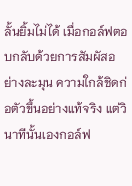ลั้นยิ้มไม่ได้ เมื่อกอล์ฟตอบกลับด้วยการสัมผัสอย่างละมุน ความใกล้ชิดก่อตัวขึ้นอย่างแท้จริง แต่วินาทีนั้นเองกอล์ฟ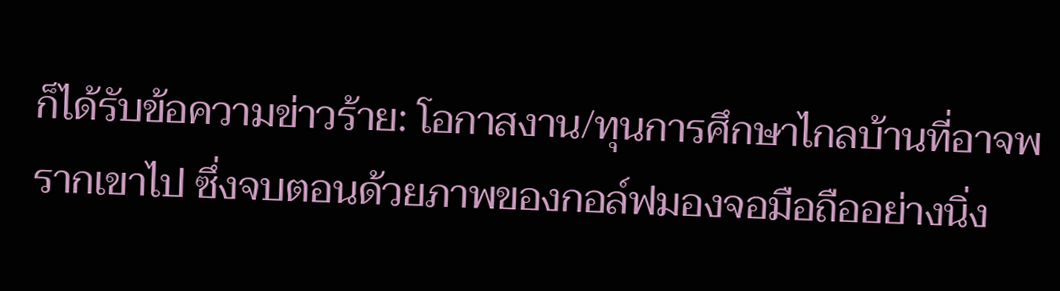ก็ได้รับข้อความข่าวร้าย: โอกาสงาน/ทุนการศึกษาไกลบ้านที่อาจพรากเขาไป ซึ่งจบตอนด้วยภาพของกอล์ฟมองจอมือถืออย่างนิ่ง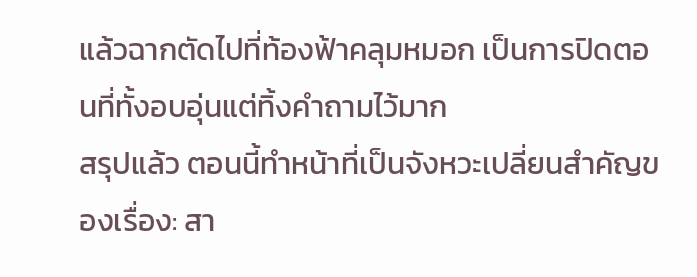แล้วฉากตัดไปที่ท้องฟ้าคลุมหมอก เป็นการปิดตอนที่ทั้งอบอุ่นแต่ทิ้งคำถามไว้มาก
สรุปแล้ว ตอนนี้ทำหน้าที่เป็นจังหวะเปลี่ยนสำคัญของเรื่อง: สา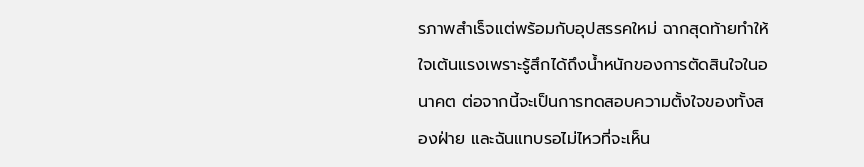รภาพสำเร็จแต่พร้อมกับอุปสรรคใหม่ ฉากสุดท้ายทำให้ใจเต้นแรงเพราะรู้สึกได้ถึงน้ำหนักของการตัดสินใจในอนาคต ต่อจากนี้จะเป็นการทดสอบความตั้งใจของทั้งสองฝ่าย และฉันแทบรอไม่ไหวที่จะเห็น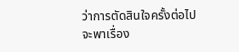ว่าการตัดสินใจครั้งต่อไปจะพาเรื่อง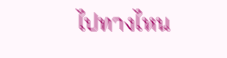ไปทางไหน